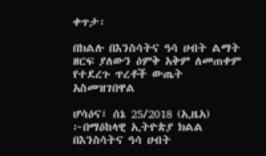ቀጥታ፡

በክልሉ በእንስሳትና ዓሳ ሀብት ልማት ዘርፍ ያለውን ዕምቅ አቅም ለመጠቀም የተደረጉ ጥረቶች ውጤት አስመዝገበዋል

ሆሳዕና፤ ሰኔ 25/2018 (ኢዜአ) ፦በማዕከላዊ ኢትዮጵያ ክልል በእንስሳትና ዓሳ ሀብት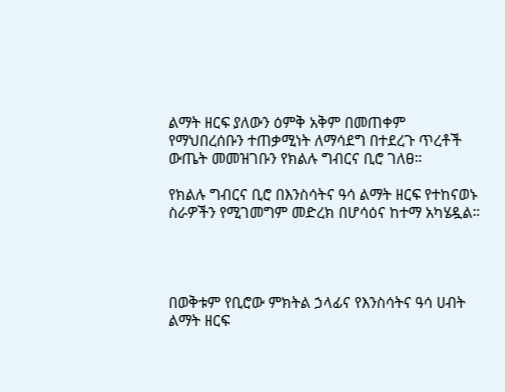ልማት ዘርፍ ያለውን ዕምቅ አቅም በመጠቀም የማህበረሰቡን ተጠቃሚነት ለማሳደግ በተደረጉ ጥረቶች ውጤት መመዝገቡን የክልሉ ግብርና ቢሮ ገለፀ።

የክልሉ ግብርና ቢሮ በእንስሳትና ዓሳ ልማት ዘርፍ የተከናወኑ ስራዎችን የሚገመግም መድረክ በሆሳዕና ከተማ አካሄዷል።




በወቅቱም የቢሮው ምክትል ኃላፊና የእንስሳትና ዓሳ ሀብት ልማት ዘርፍ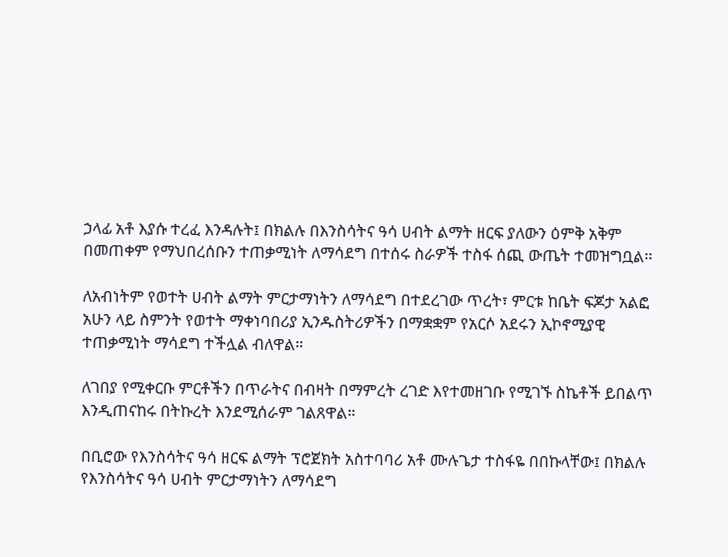ኃላፊ አቶ እያሱ ተረፈ እንዳሉት፤ በክልሉ በእንስሳትና ዓሳ ሀብት ልማት ዘርፍ ያለውን ዕምቅ አቅም በመጠቀም የማህበረሰቡን ተጠቃሚነት ለማሳደግ በተሰሩ ስራዎች ተስፋ ሰጪ ውጤት ተመዝግቧል፡፡

ለአብነትም የወተት ሀብት ልማት ምርታማነትን ለማሳደግ በተደረገው ጥረት፣ ምርቱ ከቤት ፍጆታ አልፎ አሁን ላይ ስምንት የወተት ማቀነባበሪያ ኢንዱስትሪዎችን በማቋቋም የአርሶ አደሩን ኢኮኖሚያዊ ተጠቃሚነት ማሳደግ ተችሏል ብለዋል።

ለገበያ የሚቀርቡ ምርቶችን በጥራትና በብዛት በማምረት ረገድ እየተመዘገቡ የሚገኙ ስኬቶች ይበልጥ እንዲጠናከሩ በትኩረት እንደሚሰራም ገልጸዋል።

በቢሮው የእንስሳትና ዓሳ ዘርፍ ልማት ፕሮጀክት አስተባባሪ አቶ ሙሉጌታ ተስፋዬ በበኩላቸው፤ በክልሉ የእንስሳትና ዓሳ ሀብት ምርታማነትን ለማሳደግ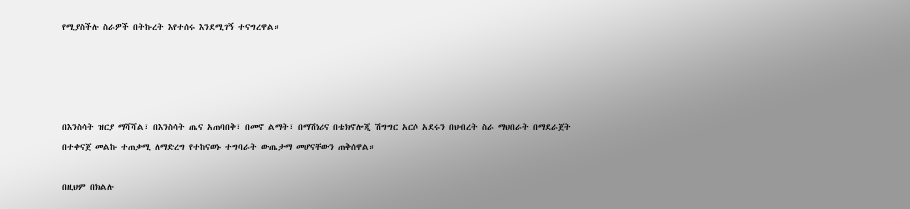የሚያስችሉ ስራዎች በትኩረት እየተሰሩ እንደሚገኝ ተናግረዋል።




በእንስሳት ዝርያ ማሻሻል፣ በእንስሳት ጤና አጠባበቅ፣ በመኖ ልማት፣ በማሽነሪና በቴክኖሎጂ ሽግግር አርሶ አደሩን በህብረት ስራ ማህበራት በማደራጀት በተቀናጀ መልኩ ተጠቃሚ ለማድረግ የተከናወኑ ተግባራት ውጤታማ መሆናቸውን ጠቅሰዋል።

በዚህም በክልሉ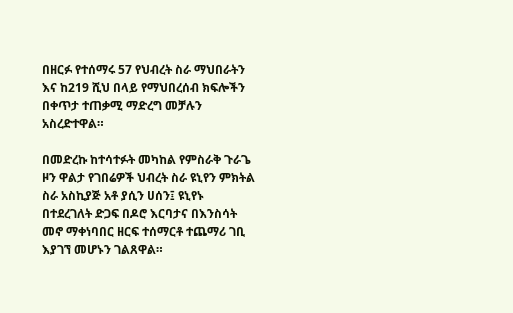በዘርፉ የተሰማሩ 57 የህብረት ስራ ማህበራትን እና ከ219 ሺህ በላይ የማህበረሰብ ክፍሎችን በቀጥታ ተጠቃሚ ማድረግ መቻሉን አስረድተዋል።

በመድረኩ ከተሳተፉት መካከል የምስራቅ ጉራጌ ዞን ዋልታ የገበሬዎች ህብረት ስራ ዩኒየን ምክትል ስራ አስኪያጅ አቶ ያሲን ሀሰን፤ ዩኒየኑ በተደረገለት ድጋፍ በዶሮ እርባታና በእንስሳት መኖ ማቀነባበር ዘርፍ ተሰማርቶ ተጨማሪ ገቢ እያገኘ መሆኑን ገልጸዋል።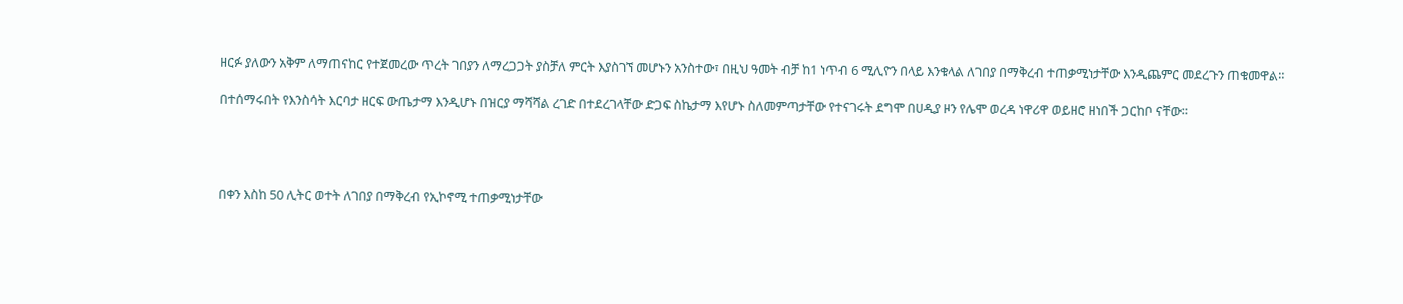ዘርፉ ያለውን አቅም ለማጠናከር የተጀመረው ጥረት ገበያን ለማረጋጋት ያስቻለ ምርት እያስገኘ መሆኑን አንስተው፣ በዚህ ዓመት ብቻ ከ1 ነጥብ 6 ሚሊዮን በላይ እንቁላል ለገበያ በማቅረብ ተጠቃሚነታቸው እንዲጨምር መደረጉን ጠቁመዋል።

በተሰማሩበት የእንስሳት እርባታ ዘርፍ ውጤታማ እንዲሆኑ በዝርያ ማሻሻል ረገድ በተደረገላቸው ድጋፍ ስኬታማ እየሆኑ ስለመምጣታቸው የተናገሩት ደግሞ በሀዲያ ዞን የሌሞ ወረዳ ነዋሪዋ ወይዘሮ ዘነበች ጋርከቦ ናቸው።




በቀን እስከ 50 ሊትር ወተት ለገበያ በማቅረብ የኢኮኖሚ ተጠቃሚነታቸው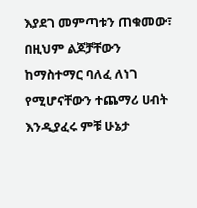እያደገ መምጣቱን ጠቁመው፣ በዚህም ልጆቻቸውን ከማስተማር ባለፈ ለነገ የሚሆናቸውን ተጨማሪ ሀብት እንዲያፈሩ ምቹ ሁኔታ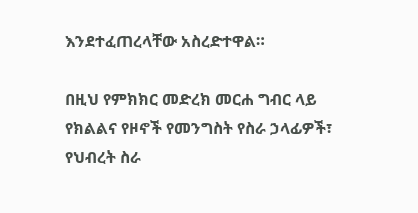እንደተፈጠረላቸው አስረድተዋል።

በዚህ የምክክር መድረክ መርሐ ግብር ላይ የክልልና የዞኖች የመንግስት የስራ ኃላፊዎች፣ የህብረት ስራ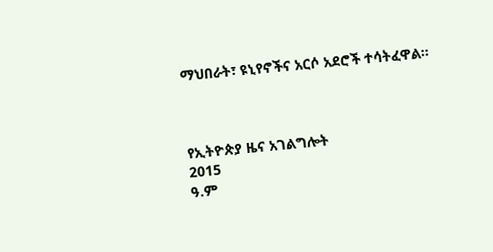ማህበራት፣ ዩኒየኖችና አርሶ አደሮች ተሳትፈዋል።



የኢትዮጵያ ዜና አገልግሎት
2015
ዓ.ም